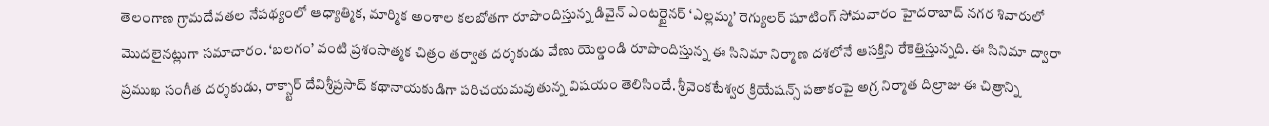తెలంగాణ గ్రామదేవతల నేపథ్యంలో ఆధ్యాత్మిక, మార్మిక అంశాల కలబోతగా రూపొందిస్తున్న డివైన్ ఎంటర్టైనర్ ‘ఎల్లమ్మ’ రెగ్యులర్ షూటింగ్ సోమవారం హైదరాబాద్ నగర శివారులో మొదలైనట్లుగా సమాచారం. ‘బలగం’ వంటి ప్రశంసాత్మక చిత్రం తర్వాత దర్శకుడు వేణు యెల్డండి రూపొందిస్తున్న ఈ సినిమా నిర్మాణ దశలోనే ఆసక్తిని రేకెత్తిస్తున్నది. ఈ సినిమా ద్వారా ప్రముఖ సంగీత దర్శకుడు, రాక్స్టార్ దేవిశ్రీప్రసాద్ కథానాయకుడిగా పరిచయమవుతున్న విషయం తెలిసిందే. శ్రీవెంకటేశ్వర క్రియేషన్స్ పతాకంపై అగ్ర నిర్మాత దిల్రాజు ఈ చిత్రాన్ని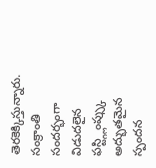తెరకెక్కిస్తున్నారు. సంక్రాంతి సందర్భంగా విడుదలైన ఫస్ట్గ్లింప్స్కు అద్భుతమైన స్పందన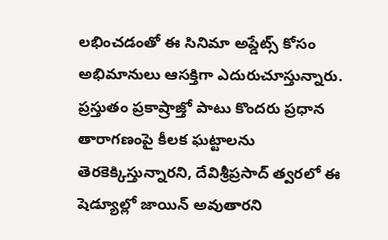లభించడంతో ఈ సినిమా అప్డేట్స్ కోసం అభిమానులు ఆసక్తిగా ఎదురుచూస్తున్నారు. ప్రస్తుతం ప్రకాష్రాజ్తో పాటు కొందరు ప్రధాన తారాగణంపై కీలక ఘట్టాలను తెరకెక్కిస్తున్నారని, దేవిశ్రీప్రసాద్ త్వరలో ఈ షెడ్యూల్లో జాయిన్ అవుతారని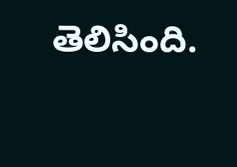తెలిసింది.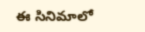ఈ సినిమాలో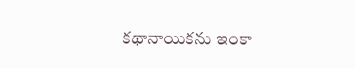కథానాయికను ఇంకా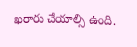ఖరారు చేయాల్సి ఉంది.